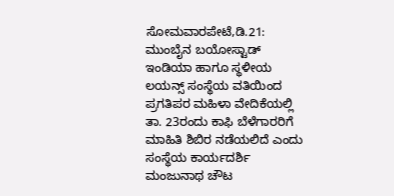ಸೋಮವಾರಪೇಟೆ,ಡಿ.21: ಮುಂಬೈನ ಬಯೋಸ್ಟಾಡ್ ಇಂಡಿಯಾ ಹಾಗೂ ಸ್ಥಳೀಯ ಲಯನ್ಸ್ ಸಂಸ್ಥೆಯ ವತಿಯಿಂದ ಪ್ರಗತಿಪರ ಮಹಿಳಾ ವೇದಿಕೆಯಲ್ಲಿ ತಾ. 23ರಂದು ಕಾಫಿ ಬೆಳೆಗಾರರಿಗೆ ಮಾಹಿತಿ ಶಿಬಿರ ನಡೆಯಲಿದೆ ಎಂದು ಸಂಸ್ಥೆಯ ಕಾರ್ಯದರ್ಶಿ ಮಂಜುನಾಥ ಚೌಟ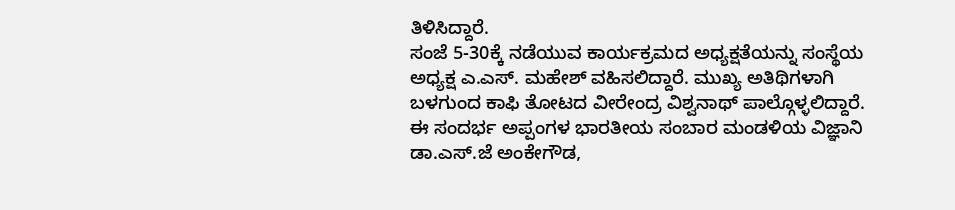ತಿಳಿಸಿದ್ದಾರೆ.
ಸಂಜೆ 5-30ಕ್ಕೆ ನಡೆಯುವ ಕಾರ್ಯಕ್ರಮದ ಅಧ್ಯಕ್ಷತೆಯನ್ನು ಸಂಸ್ಥೆಯ ಅಧ್ಯಕ್ಷ ಎ.ಎಸ್. ಮಹೇಶ್ ವಹಿಸಲಿದ್ದಾರೆ. ಮುಖ್ಯ ಅತಿಥಿಗಳಾಗಿ ಬಳಗುಂದ ಕಾಫಿ ತೋಟದ ವೀರೇಂದ್ರ ವಿಶ್ವನಾಥ್ ಪಾಲ್ಗೊಳ್ಳಲಿದ್ದಾರೆ. ಈ ಸಂದರ್ಭ ಅಪ್ಪಂಗಳ ಭಾರತೀಯ ಸಂಬಾರ ಮಂಡಳಿಯ ವಿಜ್ಞಾನಿ ಡಾ.ಎಸ್.ಜೆ ಅಂಕೇಗೌಡ,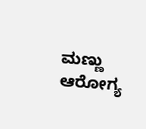ಮಣ್ಣು ಆರೋಗ್ಯ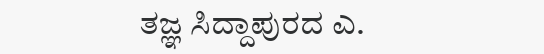ತಜ್ಞ ಸಿದ್ದಾಪುರದ ಎ.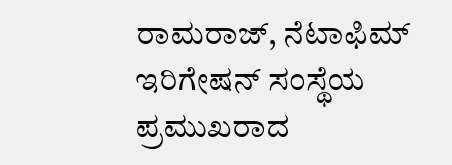ರಾಮರಾಜ್, ನೆಟಾಫಿಮ್ ಇರಿಗೇಷನ್ ಸಂಸ್ಥೆಯ ಪ್ರಮುಖರಾದ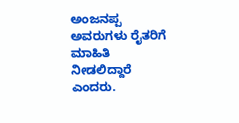ಅಂಜನಪ್ಪ ಅವರುಗಳು ರೈತರಿಗೆ ಮಾಹಿತಿ ನೀಡಲಿದ್ದಾರೆ ಎಂದರು.